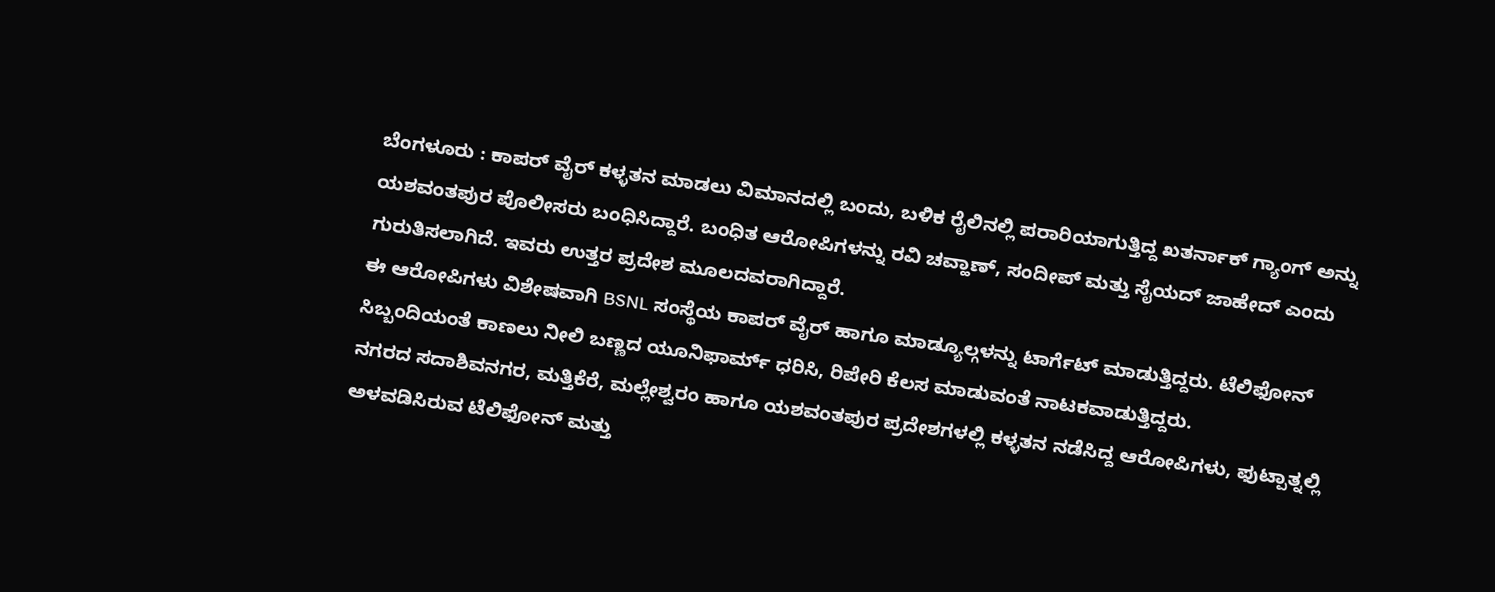ಬೆಂಗಳೂರು : ಕಾಪರ್ ವೈರ್ ಕಳ್ಳತನ ಮಾಡಲು ವಿಮಾನದಲ್ಲಿ ಬಂದು, ಬಳಿಕ ರೈಲಿನಲ್ಲಿ ಪರಾರಿಯಾಗುತ್ತಿದ್ದ ಖತರ್ನಾಕ್ ಗ್ಯಾಂಗ್ ಅನ್ನು ಯಶವಂತಪುರ ಪೊಲೀಸರು ಬಂಧಿಸಿದ್ದಾರೆ. ಬಂಧಿತ ಆರೋಪಿಗಳನ್ನು ರವಿ ಚವ್ಹಾಣ್, ಸಂದೀಪ್ ಮತ್ತು ಸೈಯದ್ ಜಾಹೇದ್ ಎಂದು ಗುರುತಿಸಲಾಗಿದೆ. ಇವರು ಉತ್ತರ ಪ್ರದೇಶ ಮೂಲದವರಾಗಿದ್ದಾರೆ.
ಈ ಆರೋಪಿಗಳು ವಿಶೇಷವಾಗಿ BSNL ಸಂಸ್ಥೆಯ ಕಾಪರ್ ವೈರ್ ಹಾಗೂ ಮಾಡ್ಯೂಲ್ಗಳನ್ನು ಟಾರ್ಗೆಟ್ ಮಾಡುತ್ತಿದ್ದರು. ಟೆಲಿಫೋನ್ ಸಿಬ್ಬಂದಿಯಂತೆ ಕಾಣಲು ನೀಲಿ ಬಣ್ಣದ ಯೂನಿಫಾರ್ಮ್ ಧರಿಸಿ, ರಿಪೇರಿ ಕೆಲಸ ಮಾಡುವಂತೆ ನಾಟಕವಾಡುತ್ತಿದ್ದರು.
ನಗರದ ಸದಾಶಿವನಗರ, ಮತ್ತಿಕೆರೆ, ಮಲ್ಲೇಶ್ವರಂ ಹಾಗೂ ಯಶವಂತಪುರ ಪ್ರದೇಶಗಳಲ್ಲಿ ಕಳ್ಳತನ ನಡೆಸಿದ್ದ ಆರೋಪಿಗಳು, ಫುಟ್ಪಾತ್ನಲ್ಲಿ ಅಳವಡಿಸಿರುವ ಟೆಲಿಫೋನ್ ಮತ್ತು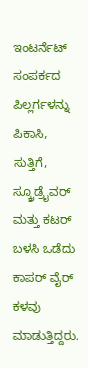ಇಂಟರ್ನೆಟ್ ಸಂಪರ್ಕದ ಪಿಲ್ಲರ್ಗಳನ್ನು ಪಿಕಾಸಿ, ಸುತ್ತಿಗೆ, ಸ್ಕ್ರೂಡ್ರೈವರ್ ಮತ್ತು ಕಟರ್ ಬಳಸಿ ಒಡೆದು ಕಾಪರ್ ವೈರ್ ಕಳವು ಮಾಡುತ್ತಿದ್ದರು.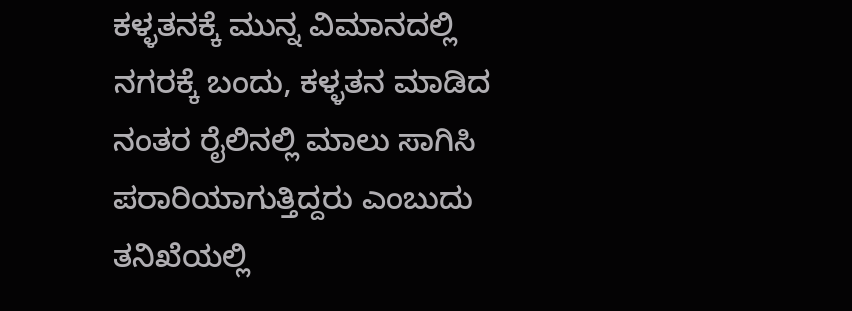ಕಳ್ಳತನಕ್ಕೆ ಮುನ್ನ ವಿಮಾನದಲ್ಲಿ ನಗರಕ್ಕೆ ಬಂದು, ಕಳ್ಳತನ ಮಾಡಿದ ನಂತರ ರೈಲಿನಲ್ಲಿ ಮಾಲು ಸಾಗಿಸಿ ಪರಾರಿಯಾಗುತ್ತಿದ್ದರು ಎಂಬುದು ತನಿಖೆಯಲ್ಲಿ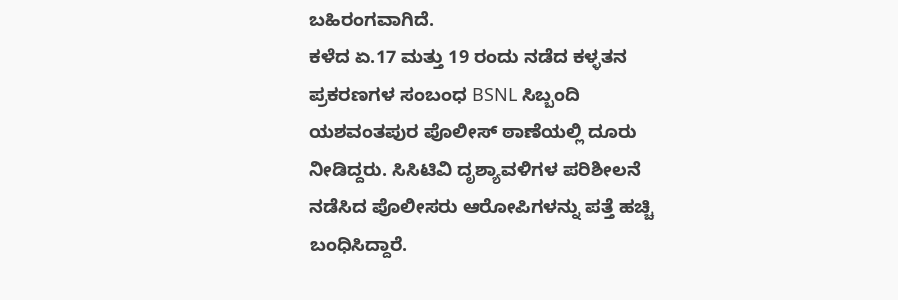ಬಹಿರಂಗವಾಗಿದೆ.
ಕಳೆದ ಏ.17 ಮತ್ತು 19 ರಂದು ನಡೆದ ಕಳ್ಳತನ ಪ್ರಕರಣಗಳ ಸಂಬಂಧ BSNL ಸಿಬ್ಬಂದಿ ಯಶವಂತಪುರ ಪೊಲೀಸ್ ಠಾಣೆಯಲ್ಲಿ ದೂರು ನೀಡಿದ್ದರು. ಸಿಸಿಟಿವಿ ದೃಶ್ಯಾವಳಿಗಳ ಪರಿಶೀಲನೆ ನಡೆಸಿದ ಪೊಲೀಸರು ಆರೋಪಿಗಳನ್ನು ಪತ್ತೆ ಹಚ್ಚಿ ಬಂಧಿಸಿದ್ದಾರೆ.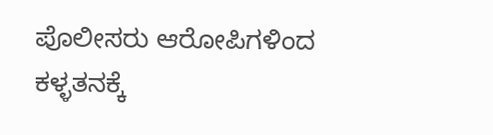ಪೊಲೀಸರು ಆರೋಪಿಗಳಿಂದ ಕಳ್ಳತನಕ್ಕೆ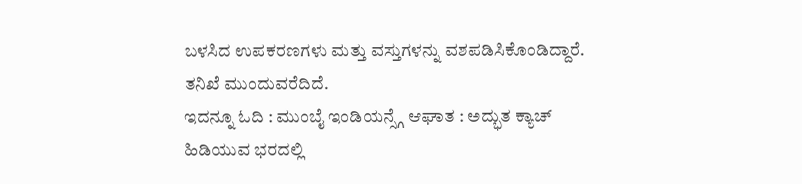ಬಳಸಿದ ಉಪಕರಣಗಳು ಮತ್ತು ವಸ್ತುಗಳನ್ನು ವಶಪಡಿಸಿಕೊಂಡಿದ್ದಾರೆ. ತನಿಖೆ ಮುಂದುವರೆದಿದೆ.
ಇದನ್ನೂ ಓದಿ : ಮುಂಬೈ ಇಂಡಿಯನ್ಸ್ಗೆ ಆಘಾತ : ಅದ್ಭುತ ಕ್ಯಾಚ್ ಹಿಡಿಯುವ ಭರದಲ್ಲಿ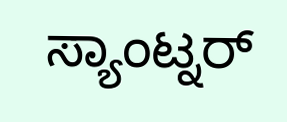ಸ್ಯಾಂಟ್ನರ್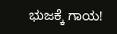ಭುಜಕ್ಕೆ ಗಾಯ!